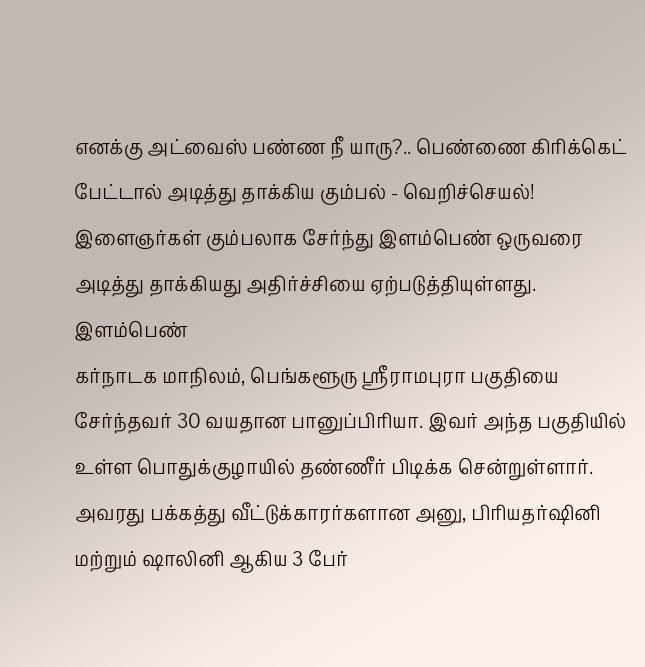எனக்கு அட்வைஸ் பண்ண நீ யாரு?.. பெண்ணை கிரிக்கெட் பேட்டால் அடித்து தாக்கிய கும்பல் - வெறிச்செயல்!
இளைஞர்கள் கும்பலாக சேர்ந்து இளம்பெண் ஒருவரை அடித்து தாக்கியது அதிர்ச்சியை ஏற்படுத்தியுள்ளது.
இளம்பெண்
கர்நாடக மாநிலம், பெங்களூரு ஸ்ரீராமபுரா பகுதியை சேர்ந்தவர் 30 வயதான பானுப்பிரியா. இவர் அந்த பகுதியில் உள்ள பொதுக்குழாயில் தண்ணீர் பிடிக்க சென்றுள்ளார். அவரது பக்கத்து வீட்டுக்காரர்களான அனு, பிரியதர்ஷினி மற்றும் ஷாலினி ஆகிய 3 பேர்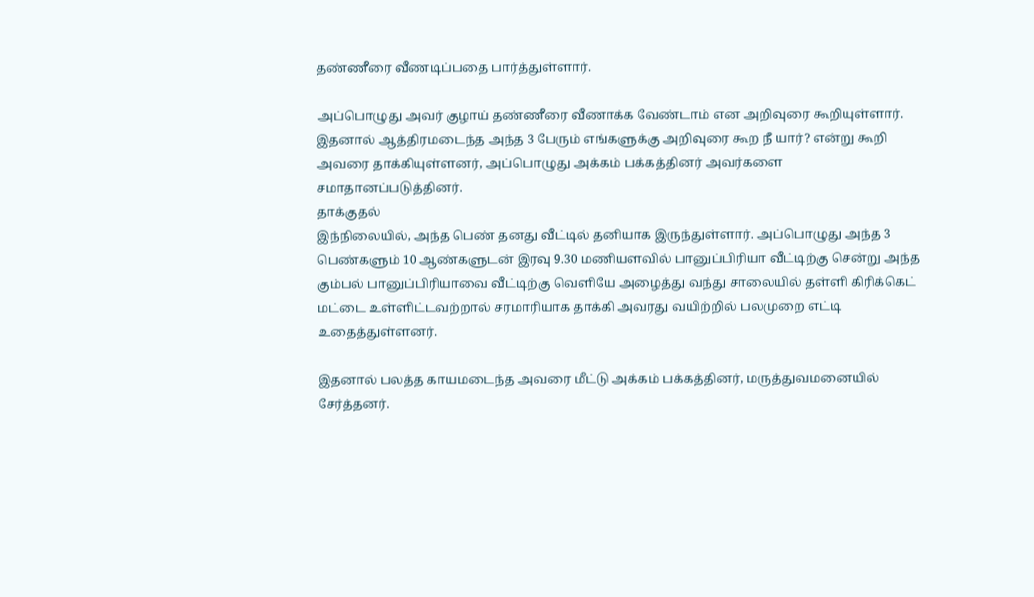தண்ணீரை வீணடிப்பதை பார்த்துள்ளார்.

அப்பொழுது அவர் குழாய் தண்ணீரை வீணாக்க வேண்டாம் என அறிவுரை கூறியுள்ளார். இதனால் ஆத்திரமடைந்த அந்த 3 பேரும் எங்களுக்கு அறிவுரை கூற நீ யார்? என்று கூறி அவரை தாக்கியுள்ளனர், அப்பொழுது அக்கம் பக்கத்தினர் அவர்களை சமாதானப்படுத்தினர்.
தாக்குதல்
இந்நிலையில், அந்த பெண் தனது வீட்டில் தனியாக இருந்துள்ளார். அப்பொழுது அந்த 3 பெண்களும் 10 ஆண்களுடன் இரவு 9.30 மணியளவில் பானுப்பிரியா வீட்டிற்கு சென்று அந்த கும்பல் பானுப்பிரியாவை வீட்டிற்கு வெளியே அழைத்து வந்து சாலையில் தள்ளி கிரிக்கெட் மட்டை உள்ளிட்டவற்றால் சரமாரியாக தாக்கி அவரது வயிற்றில் பலமுறை எட்டி உதைத்துள்ளனர்.

இதனால் பலத்த காயமடைந்த அவரை மீட்டு அக்கம் பக்கத்தினர், மருத்துவமனையில் சேர்த்தனர்.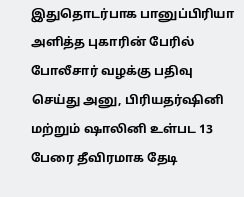இதுதொடர்பாக பானுப்பிரியா அளித்த புகாரின் பேரில் போலீசார் வழக்கு பதிவு செய்து அனு, பிரியதர்ஷினி மற்றும் ஷாலினி உள்பட 13 பேரை தீவிரமாக தேடி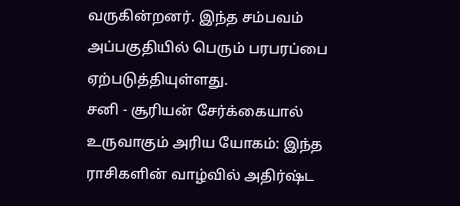வருகின்றனர். இந்த சம்பவம் அப்பகுதியில் பெரும் பரபரப்பை ஏற்படுத்தியுள்ளது.
சனி - சூரியன் சேர்க்கையால் உருவாகும் அரிய யோகம்: இந்த ராசிகளின் வாழ்வில் அதிர்ஷ்ட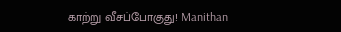காற்று வீசப்போகுது! Manithan